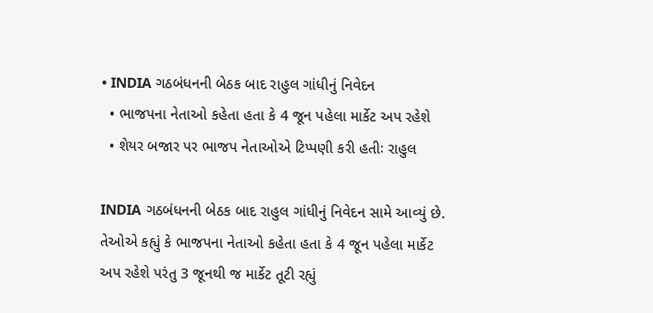• INDIA ગઠબંધનની બેઠક બાદ રાહુલ ગાંધીનું નિવેદન
  • ભાજપના નેતાઓ કહેતા હતા કે 4 જૂન પહેલા માર્કેટ અપ રહેશે
  • શેયર બજાર પર ભાજપ નેતાઓએ ટિપ્પણી કરી હતીઃ રાહુલ

INDIA ગઠબંધનની બેઠક બાદ રાહુલ ગાંધીનું નિવેદન સામે આવ્યું છે. તેઓએ કહ્યું કે ભાજપના નેતાઓ કહેતા હતા કે 4 જૂન પહેલા માર્કેટ અપ રહેશે પરંતુ 3 જૂનથી જ માર્કેટ તૂટી રહ્યું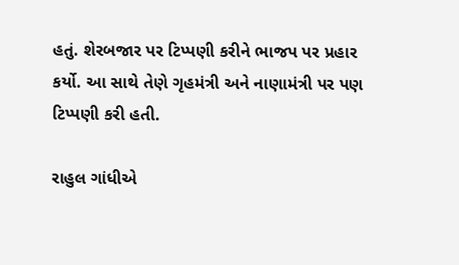હતું. શેરબજાર પર ટિપ્પણી કરીને ભાજપ પર પ્રહાર કર્યો. આ સાથે તેણે ગૃહમંત્રી અને નાણામંત્રી પર પણ ટિપ્પણી કરી હતી.

રાહુલ ગાંધીએ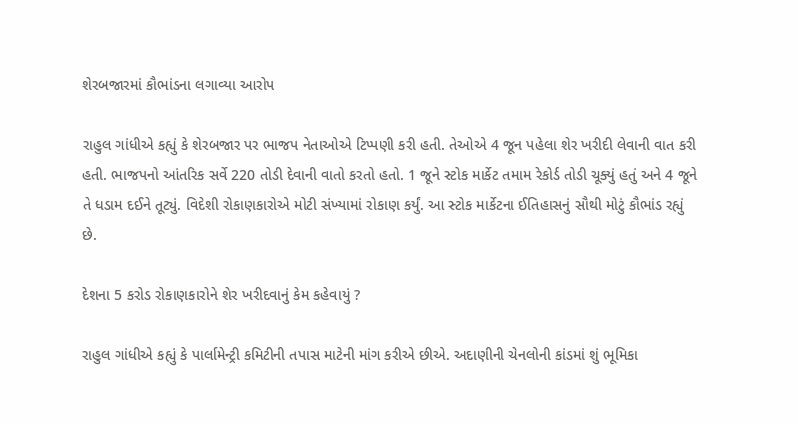શેરબજારમાં કૌભાંડના લગાવ્યા આરોપ

રાહુલ ગાંધીએ કહ્યું કે શેરબજાર પર ભાજપ નેતાઓએ ટિપ્પણી કરી હતી. તેઓએ 4 જૂન પહેલા શેર ખરીદી લેવાની વાત કરી હતી. ભાજપનો આંતરિક સર્વે 220 તોડી દેવાની વાતો કરતો હતો. 1 જૂને સ્ટોક માર્કેટ તમામ રેકોર્ડ તોડી ચૂક્યું હતું અને 4 જૂને તે ધડામ દઈને તૂટ્યું. વિદેશી રોકાણકારોએ મોટી સંખ્યામાં રોકાણ કર્યું. આ સ્ટોક માર્કેટના ઈતિહાસનું સૌથી મોટું કૌભાંડ રહ્યું છે.

દેશના 5 કરોડ રોકાણકારોને શેર ખરીદવાનું કેમ કહેવાયું ?

રાહુલ ગાંધીએ કહ્યું કે પાર્લામેન્ટ્રી કમિટીની તપાસ માટેની માંગ કરીએ છીએ. અદાણીની ચેનલોની કાંડમાં શું ભૂમિકા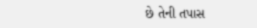છે તેની તપાસ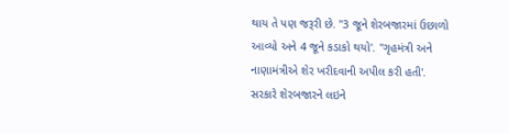થાય તે પણ જરૂરી છે. "3 જૂને શેરબજારમાં ઉછાળો આવ્યો અને 4 જૂને કડાકો થયો'. "ગૃહમંત્રી અને નાણામંત્રીએ શેર ખરીદવાની અપીલ કરી હતી'. સરકારે શેરબજારને લઇને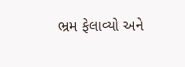ભ્રમ ફેલાવ્યો અને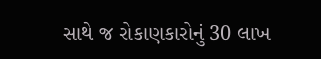સાથે જ રોકાણકારોનું 30 લાખ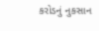કરોડનું નુકસાન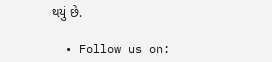થયું છે.

  • Follow us on: